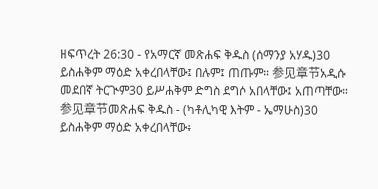ዘፍጥረት 26:30 - የአማርኛ መጽሐፍ ቅዱስ (ሰማንያ አሃዱ)30 ይስሐቅም ማዕድ አቀረበላቸው፤ በሉም፤ ጠጡም። 参见章节አዲሱ መደበኛ ትርጒም30 ይሥሐቅም ድግስ ደግሶ አበላቸው፤ አጠጣቸው። 参见章节መጽሐፍ ቅዱስ - (ካቶሊካዊ እትም - ኤማሁስ)30 ይስሐቅም ማዕድ አቀረበላቸው፥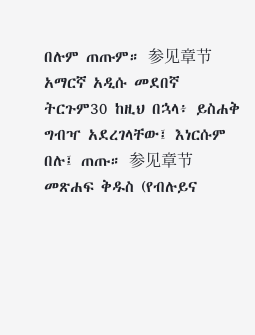በሉም ጠጡም። 参见章节አማርኛ አዲሱ መደበኛ ትርጉም30 ከዚህ በኋላ፥ ይስሐቅ ግብዣ አደረገላቸው፤ እነርሱም በሉ፤ ጠጡ። 参见章节መጽሐፍ ቅዱስ (የብሉይና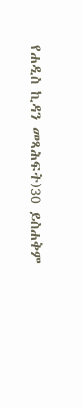የሐዲስ ኪዳን መጻሕፍት)30 ይስሐቅም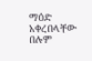ማዕድ አቀረበላቸው በሉም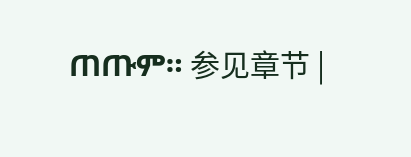ጠጡም። 参见章节 |